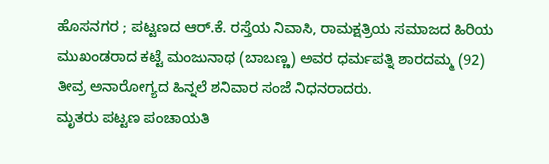ಹೊಸನಗರ ; ಪಟ್ಟಣದ ಆರ್.ಕೆ. ರಸ್ತೆಯ ನಿವಾಸಿ, ರಾಮಕ್ಷತ್ರಿಯ ಸಮಾಜದ ಹಿರಿಯ ಮುಖಂಡರಾದ ಕಟ್ಟೆ ಮಂಜುನಾಥ (ಬಾಬಣ್ಣ) ಅವರ ಧರ್ಮಪತ್ನಿ ಶಾರದಮ್ಮ (92) ತೀವ್ರ ಅನಾರೋಗ್ಯದ ಹಿನ್ನಲೆ ಶನಿವಾರ ಸಂಜೆ ನಿಧನರಾದರು.
ಮೃತರು ಪಟ್ಟಣ ಪಂಚಾಯತಿ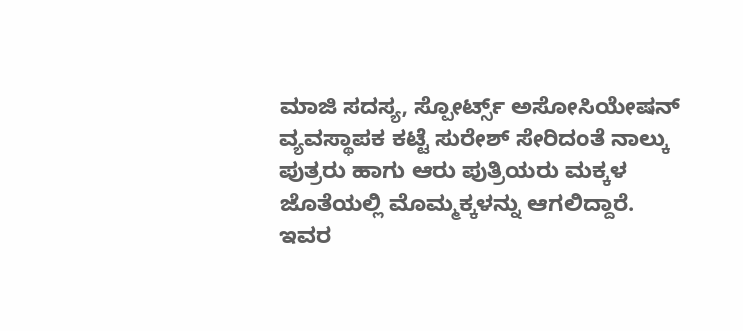ಮಾಜಿ ಸದಸ್ಯ, ಸ್ಪೋರ್ಟ್ಸ್ ಅಸೋಸಿಯೇಷನ್ ವ್ಯವಸ್ಥಾಪಕ ಕಟ್ಟೆ ಸುರೇಶ್ ಸೇರಿದಂತೆ ನಾಲ್ಕು ಪುತ್ರರು ಹಾಗು ಆರು ಪುತ್ರಿಯರು ಮಕ್ಕಳ ಜೊತೆಯಲ್ಲಿ ಮೊಮ್ಮಕ್ಕಳನ್ನು ಆಗಲಿದ್ದಾರೆ. ಇವರ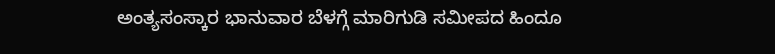ಅಂತ್ಯಸಂಸ್ಕಾರ ಭಾನುವಾರ ಬೆಳಗ್ಗೆ ಮಾರಿಗುಡಿ ಸಮೀಪದ ಹಿಂದೂ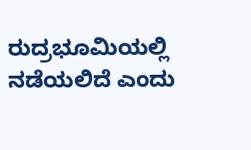ರುದ್ರಭೂಮಿಯಲ್ಲಿ ನಡೆಯಲಿದೆ ಎಂದು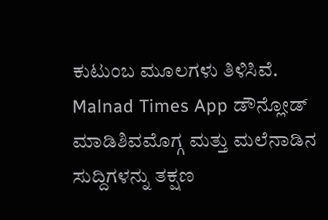ಕುಟುಂಬ ಮೂಲಗಳು ತಿಳಿಸಿವೆ.
Malnad Times App ಡೌನ್ಲೋಡ್ ಮಾಡಿಶಿವಮೊಗ್ಗ ಮತ್ತು ಮಲೆನಾಡಿನ ಸುದ್ದಿಗಳನ್ನು ತಕ್ಷಣ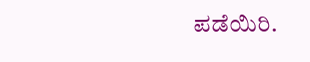ಪಡೆಯಿರಿ.